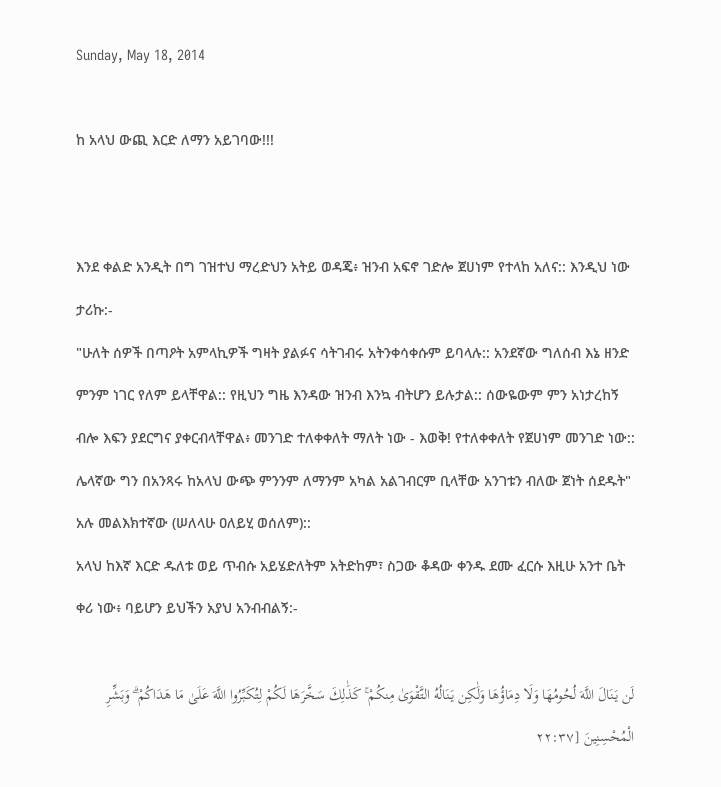Sunday, May 18, 2014

ከ አላህ ውጪ እርድ ለማን አይገባው!!!


እንደ ቀልድ አንዲት በግ ገዝተህ ማረድህን አትይ ወዳጄ፥ ዝንብ አፍኖ ገድሎ ጀሀነም የተላከ አለና:: እንዲህ ነው ታሪኩ:-
"ሁለት ሰዎች በጣዖት አምላኪዎች ግዛት ያልፉና ሳትገብሩ አትንቀሳቀሱም ይባላሉ:: አንደኛው ግለሰብ እኔ ዘንድ ምንም ነገር የለም ይላቸዋል:: የዚህን ግዜ እንዳው ዝንብ እንኳ ብትሆን ይሉታል:: ሰውዬውም ምን አነታረከኝ ብሎ እፍን ያደርግና ያቀርብላቸዋል፥ መንገድ ተለቀቀለት ማለት ነው - እወቅ! የተለቀቀለት የጀሀነም መንገድ ነው::
ሌላኛው ግን በአንጻሩ ከአላህ ውጭ ምንንም ለማንም አካል አልገብርም ቢላቸው አንገቱን ብለው ጀነት ሰደዱት" አሉ መልእክተኛው (ሠለላሁ ዐለይሂ ወሰለም)::
አላህ ከእኛ እርድ ዱለቱ ወይ ጥብሱ አይሄድለትም አትድከም፣ ስጋው ቆዳው ቀንዱ ደሙ ፈርሱ እዚሁ አንተ ቤት ቀሪ ነው፥ ባይሆን ይህችን አያህ አንብብልኝ:-

لَن يَنَالَ اللَّهَ لُحُومُهَا وَلَا دِمَاؤُهَا وَلَٰكِن يَنَالُهُ التَّقْوَىٰ مِنكُمْ ۚ كَذَٰلِكَ سَخَّرَهَا لَكُمْ لِتُكَبِّرُوا اللَّهَ عَلَىٰ مَا هَدَاكُمْ ۗ وَبَشِّرِ الْمُحْسِنِينَ [٢٢:٣٧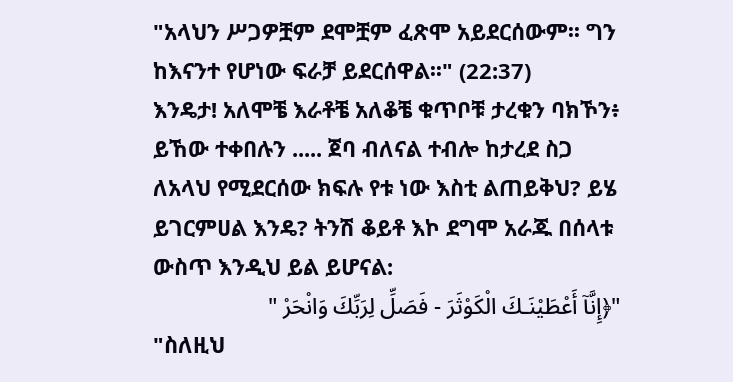"አላህን ሥጋዎቿም ደሞቿም ፈጽሞ አይደርሰውም፡፡ ግን ከእናንተ የሆነው ፍራቻ ይደርሰዋል፡፡" (22:37)
እንዴታ! አለሞቼ እራቶቼ አለቆቼ ቁጥቦቹ ታረቁን ባክኾን፥ ይኸው ተቀበሉን ..... ጀባ ብለናል ተብሎ ከታረደ ስጋ ለአላህ የሚደርሰው ክፍሉ የቱ ነው እስቲ ልጠይቅህ? ይሄ ይገርምሀል እንዴ? ትንሽ ቆይቶ እኮ ደግሞ አራጁ በሰላቱ ውስጥ እንዲህ ይል ይሆናል:
"﴿إِنَّآ أَعْطَيْنَـكَ الْكَوْثَرَ - فَصَلِّ لِرَبِّكَ وَانْحَرْ "
"ስለዚህ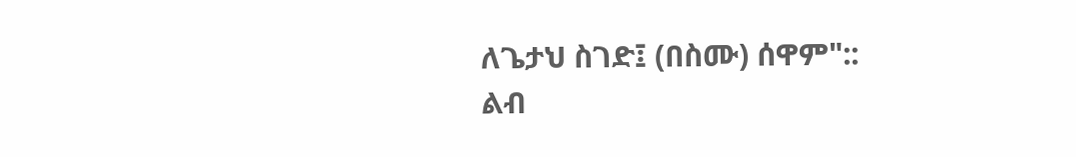ለጌታህ ስገድ፤ (በስሙ) ሰዋም"::
ልብ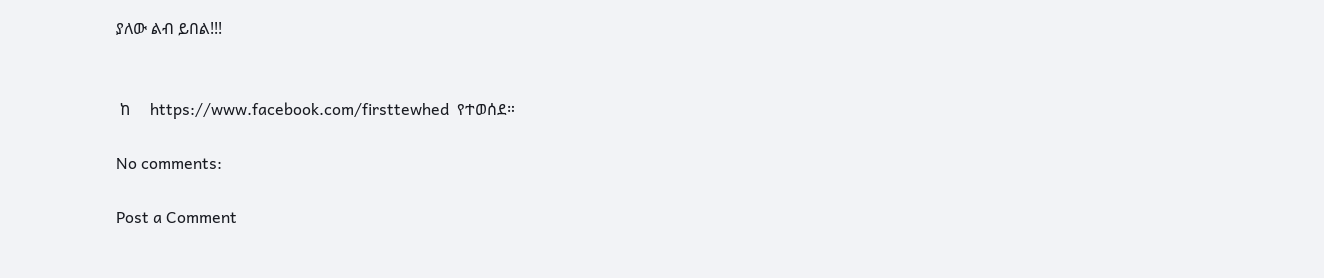ያለው ልብ ይበል!!!


 ከ     https://www.facebook.com/firsttewhed  የተወሰደ።

No comments:

Post a Comment